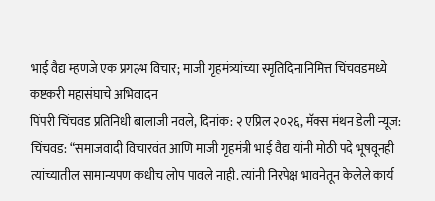भाई वैद्य म्हणजे एक प्रगल्भ विचार; माजी गृहमंत्र्यांच्या स्मृतिदिनानिमित्त चिंचवडमध्ये कष्टकरी महासंघाचे अभिवादन
पिंपरी चिंचवड प्रतिनिधी बालाजी नवले, दिनांक: २ एप्रिल २०२६, मॅक्स मंथन डेली न्यूज:
चिंचवड: “समाजवादी विचारवंत आणि माजी गृहमंत्री भाई वैद्य यांनी मोठी पदे भूषवूनही त्यांच्यातील सामान्यपण कधीच लोप पावले नाही. त्यांनी निरपेक्ष भावनेतून केलेले कार्य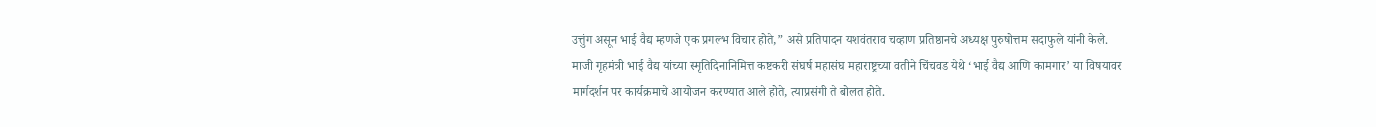उत्तुंग असून भाई वैद्य म्हणजे एक प्रगल्भ विचार होते,” असे प्रतिपादन यशवंतराव चव्हाण प्रतिष्ठानचे अध्यक्ष पुरुषोत्तम सदाफुले यांनी केले.
माजी गृहमंत्री भाई वैद्य यांच्या स्मृतिदिनानिमित्त कष्टकरी संघर्ष महासंघ महाराष्ट्रच्या वतीने चिंचवड येथे ‘भाई वैद्य आणि कामगार’ या विषयावर मार्गदर्शन पर कार्यक्रमाचे आयोजन करण्यात आले होते, त्याप्रसंगी ते बोलत होते.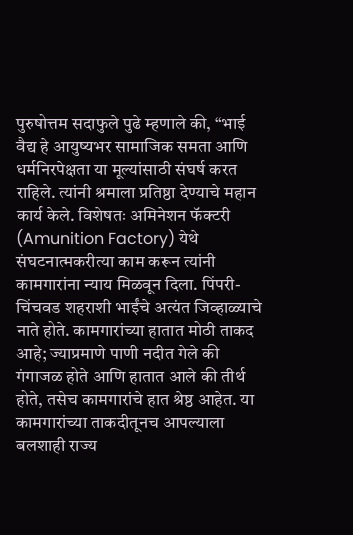पुरुषोत्तम सदाफुले पुढे म्हणाले की, “भाई वैद्य हे आयुष्यभर सामाजिक समता आणि धर्मनिरपेक्षता या मूल्यांसाठी संघर्ष करत राहिले. त्यांनी श्रमाला प्रतिष्ठा देण्याचे महान कार्य केले. विशेषतः अमिनेशन फॅक्टरी (Amunition Factory) येथे संघटनात्मकरीत्या काम करून त्यांनी कामगारांना न्याय मिळवून दिला. पिंपरी-चिंचवड शहराशी भाईंचे अत्यंत जिव्हाळ्याचे नाते होते. कामगारांच्या हातात मोठी ताकद आहे; ज्याप्रमाणे पाणी नदीत गेले की गंगाजळ होते आणि हातात आले की तीर्थ होते, तसेच कामगारांचे हात श्रेष्ठ आहेत. या कामगारांच्या ताकदीतूनच आपल्याला बलशाही राज्य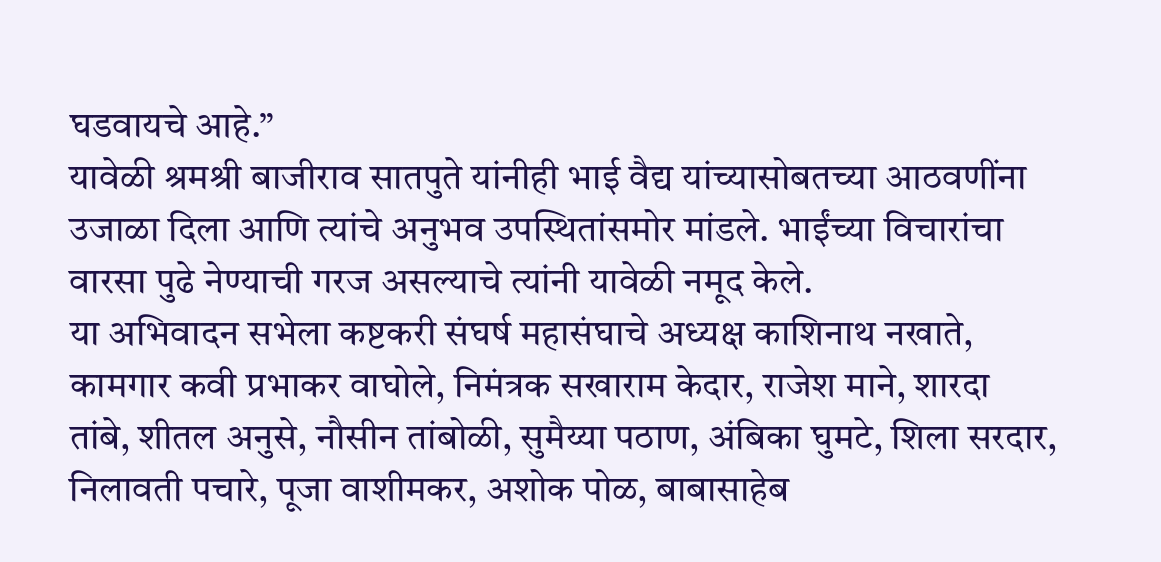घडवायचे आहे.”
यावेळी श्रमश्री बाजीराव सातपुते यांनीही भाई वैद्य यांच्यासोबतच्या आठवणींना उजाळा दिला आणि त्यांचे अनुभव उपस्थितांसमोर मांडले. भाईंच्या विचारांचा वारसा पुढे नेण्याची गरज असल्याचे त्यांनी यावेळी नमूद केले.
या अभिवादन सभेला कष्टकरी संघर्ष महासंघाचे अध्यक्ष काशिनाथ नखाते, कामगार कवी प्रभाकर वाघोले, निमंत्रक सखाराम केदार, राजेश माने, शारदा तांबे, शीतल अनुसे, नौसीन तांबोळी, सुमैय्या पठाण, अंबिका घुमटे, शिला सरदार, निलावती पचारे, पूजा वाशीमकर, अशोक पोळ, बाबासाहेब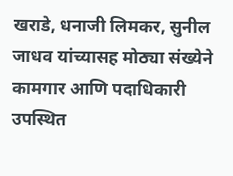खराडे, धनाजी लिमकर, सुनील जाधव यांच्यासह मोठ्या संख्येने कामगार आणि पदाधिकारी उपस्थित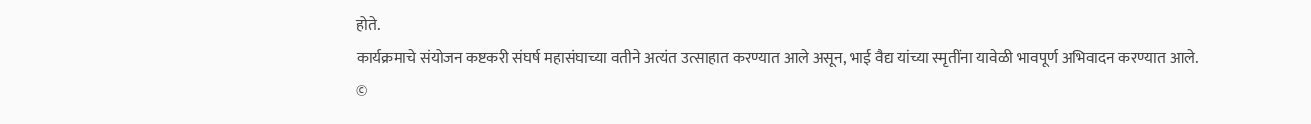होते.
कार्यक्रमाचे संयोजन कष्टकरी संघर्ष महासंघाच्या वतीने अत्यंत उत्साहात करण्यात आले असून, भाई वैद्य यांच्या स्मृतींना यावेळी भावपूर्ण अभिवादन करण्यात आले.
©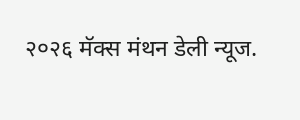२०२६ मॅक्स मंथन डेली न्यूज.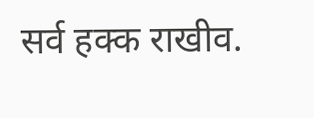सर्व हक्क राखीव.